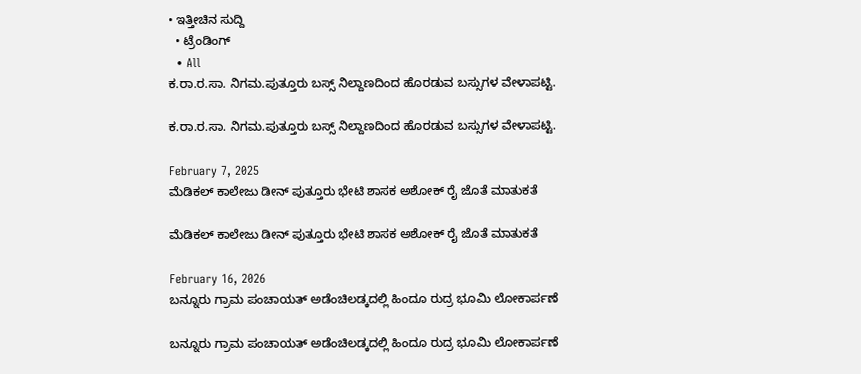• ಇತ್ತೀಚಿನ ಸುದ್ದಿ
  • ಟ್ರೆಂಡಿಂಗ್
  • All
ಕ.ರಾ.ರ.ಸಾ. ನಿಗಮ.ಪುತ್ತೂರು ಬಸ್ಸ್ ನಿಲ್ದಾಣದಿಂದ ಹೊರಡುವ ಬಸ್ಸುಗಳ ವೇಳಾಪಟ್ಟಿ.

ಕ.ರಾ.ರ.ಸಾ. ನಿಗಮ.ಪುತ್ತೂರು ಬಸ್ಸ್ ನಿಲ್ದಾಣದಿಂದ ಹೊರಡುವ ಬಸ್ಸುಗಳ ವೇಳಾಪಟ್ಟಿ.

February 7, 2025
ಮೆಡಿಕಲ್ ಕಾಲೇಜು ಡೀನ್ ಪುತ್ತೂರು ಭೇಟಿ ಶಾಸಕ ಅಶೋಕ್ ರೈ ಜೊತೆ ಮಾತುಕತೆ

ಮೆಡಿಕಲ್ ಕಾಲೇಜು ಡೀನ್ ಪುತ್ತೂರು ಭೇಟಿ ಶಾಸಕ ಅಶೋಕ್ ರೈ ಜೊತೆ ಮಾತುಕತೆ

February 16, 2026
ಬನ್ನೂರು ಗ್ರಾಮ ಪಂಚಾಯತ್ ಅಡೆಂಚಿಲಡ್ಕದಲ್ಲಿ ಹಿಂದೂ ರುದ್ರ ಭೂಮಿ ಲೋಕಾರ್ಪಣೆ

ಬನ್ನೂರು ಗ್ರಾಮ ಪಂಚಾಯತ್ ಅಡೆಂಚಿಲಡ್ಕದಲ್ಲಿ ಹಿಂದೂ ರುದ್ರ ಭೂಮಿ ಲೋಕಾರ್ಪಣೆ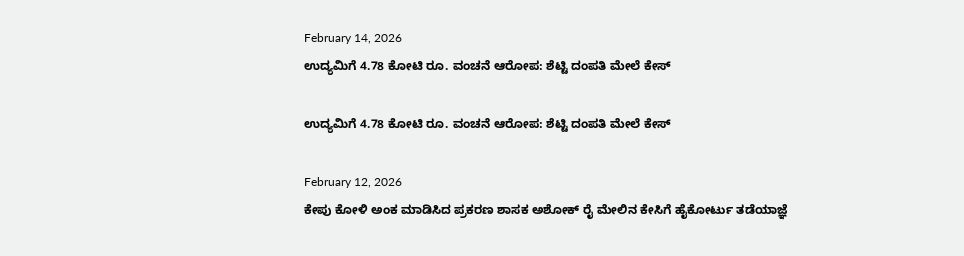February 14, 2026
ಉದ್ಯಮಿಗೆ 4.78 ಕೋಟಿ ರೂ. ವಂಚನೆ ಆರೋಪ: ಶೆಟ್ಟಿ ದಂಪತಿ ಮೇಲೆ ಕೇಸ್

ಉದ್ಯಮಿಗೆ 4.78 ಕೋಟಿ ರೂ. ವಂಚನೆ ಆರೋಪ: ಶೆಟ್ಟಿ ದಂಪತಿ ಮೇಲೆ ಕೇಸ್

February 12, 2026
ಕೇಪು ಕೋಳಿ ಅಂಕ ಮಾಡಿಸಿದ ಪ್ರಕರಣ ಶಾಸಕ ಅಶೋಕ್ ರೈ ಮೇಲಿನ ಕೇಸಿಗೆ ಹೈಕೋರ್ಟು ತಡೆಯಾಜ್ಞೆ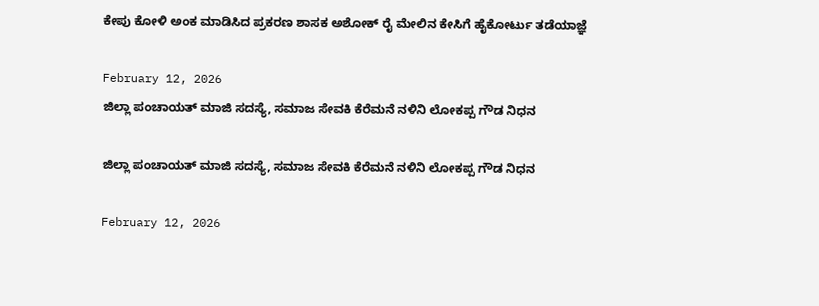ಕೇಪು ಕೋಳಿ ಅಂಕ ಮಾಡಿಸಿದ ಪ್ರಕರಣ ಶಾಸಕ ಅಶೋಕ್ ರೈ ಮೇಲಿನ ಕೇಸಿಗೆ ಹೈಕೋರ್ಟು ತಡೆಯಾಜ್ಞೆ

February 12, 2026
ಜಿಲ್ಲಾ ಪಂಚಾಯತ್ ಮಾಜಿ ಸದಸ್ಯೆ, ಸಮಾಜ ಸೇವಕಿ ಕೆರೆಮನೆ ನಳಿನಿ ಲೋಕಪ್ಪ ಗೌಡ ನಿಧನ

ಜಿಲ್ಲಾ ಪಂಚಾಯತ್ ಮಾಜಿ ಸದಸ್ಯೆ, ಸಮಾಜ ಸೇವಕಿ ಕೆರೆಮನೆ ನಳಿನಿ ಲೋಕಪ್ಪ ಗೌಡ ನಿಧನ

February 12, 2026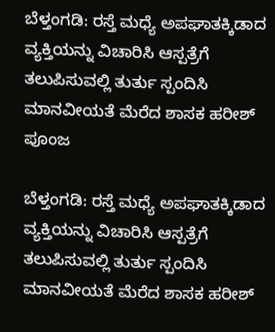ಬೆಳ್ತಂಗಡಿ: ರಸ್ತೆ ಮಧ್ಯೆ ಅಪಘಾತಕ್ಕಿಡಾದ ವ್ಯಕ್ತಿಯನ್ನು ವಿಚಾರಿಸಿ ಆಸ್ಪತ್ರೆಗೆ ತಲುಪಿಸುವಲ್ಲಿ ತುರ್ತು ಸ್ಪಂದಿಸಿ ಮಾನವೀಯತೆ ಮೆರೆದ ಶಾಸಕ ಹರೀಶ್ ಪೂಂಜ

ಬೆಳ್ತಂಗಡಿ: ರಸ್ತೆ ಮಧ್ಯೆ ಅಪಘಾತಕ್ಕಿಡಾದ ವ್ಯಕ್ತಿಯನ್ನು ವಿಚಾರಿಸಿ ಆಸ್ಪತ್ರೆಗೆ ತಲುಪಿಸುವಲ್ಲಿ ತುರ್ತು ಸ್ಪಂದಿಸಿ ಮಾನವೀಯತೆ ಮೆರೆದ ಶಾಸಕ ಹರೀಶ್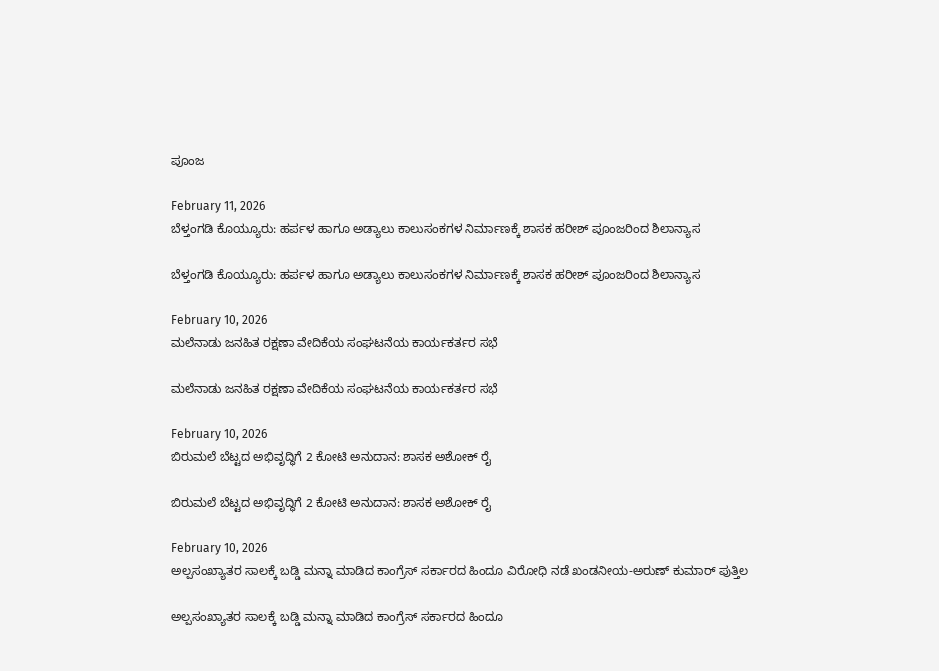ಪೂಂಜ

February 11, 2026
ಬೆಳ್ತಂಗಡಿ ಕೊಯ್ಯೂರು: ಹರ್ಪಳ ಹಾಗೂ ಅಡ್ಯಾಲು ಕಾಲುಸಂಕಗಳ ನಿರ್ಮಾಣಕ್ಕೆ ಶಾಸಕ ಹರೀಶ್ ಪೂಂಜರಿಂದ ಶಿಲಾನ್ಯಾಸ

ಬೆಳ್ತಂಗಡಿ ಕೊಯ್ಯೂರು: ಹರ್ಪಳ ಹಾಗೂ ಅಡ್ಯಾಲು ಕಾಲುಸಂಕಗಳ ನಿರ್ಮಾಣಕ್ಕೆ ಶಾಸಕ ಹರೀಶ್ ಪೂಂಜರಿಂದ ಶಿಲಾನ್ಯಾಸ

February 10, 2026
ಮಲೆನಾಡು ಜನಹಿತ ರಕ್ಷಣಾ ವೇದಿಕೆಯ ಸಂಘಟನೆಯ ಕಾರ್ಯಕರ್ತರ ಸಭೆ

ಮಲೆನಾಡು ಜನಹಿತ ರಕ್ಷಣಾ ವೇದಿಕೆಯ ಸಂಘಟನೆಯ ಕಾರ್ಯಕರ್ತರ ಸಭೆ

February 10, 2026
ಬಿರುಮಲೆ ಬೆಟ್ಟದ ಅಭಿವೃದ್ಧಿಗೆ 2 ಕೋಟಿ ಅನುದಾನ: ಶಾಸಕ ಅಶೋಕ್ ರೈ

ಬಿರುಮಲೆ ಬೆಟ್ಟದ ಅಭಿವೃದ್ಧಿಗೆ 2 ಕೋಟಿ ಅನುದಾನ: ಶಾಸಕ ಅಶೋಕ್ ರೈ

February 10, 2026
ಅಲ್ಪಸಂಖ್ಯಾತರ ಸಾಲಕ್ಕೆ ಬಡ್ಡಿ ಮನ್ನಾ ಮಾಡಿದ ಕಾಂಗ್ರೆಸ್ ಸರ್ಕಾರದ ಹಿಂದೂ ವಿರೋಧಿ ನಡೆ ಖಂಡನೀಯ-ಅರುಣ್ ಕುಮಾರ್ ಪುತ್ತಿಲ

ಅಲ್ಪಸಂಖ್ಯಾತರ ಸಾಲಕ್ಕೆ ಬಡ್ಡಿ ಮನ್ನಾ ಮಾಡಿದ ಕಾಂಗ್ರೆಸ್ ಸರ್ಕಾರದ ಹಿಂದೂ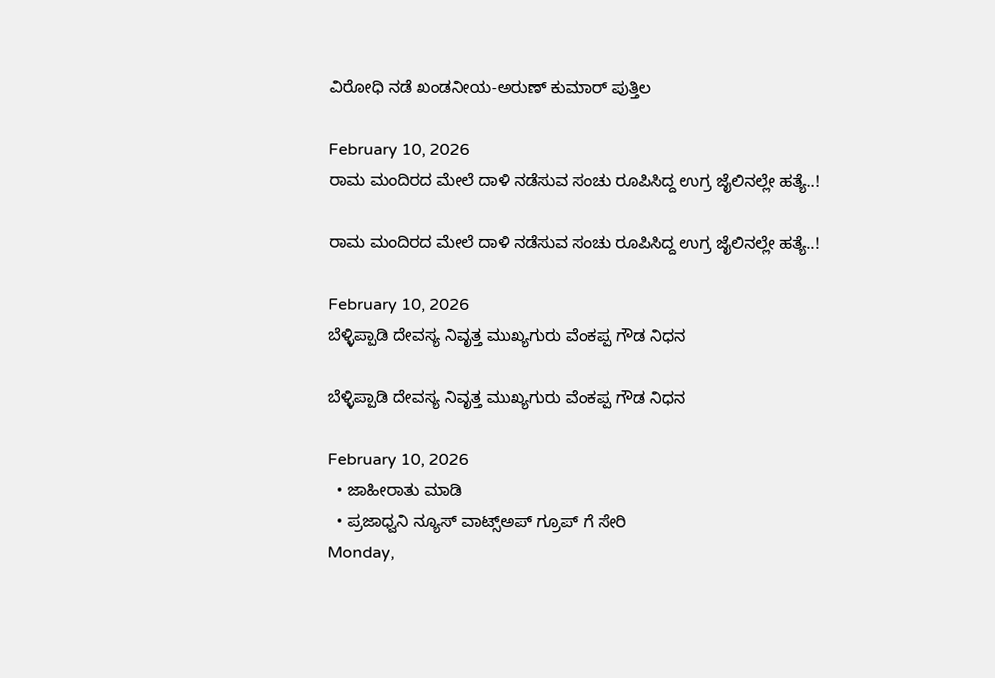ವಿರೋಧಿ ನಡೆ ಖಂಡನೀಯ-ಅರುಣ್ ಕುಮಾರ್ ಪುತ್ತಿಲ

February 10, 2026
ರಾಮ ಮಂದಿರದ ಮೇಲೆ ದಾಳಿ ನಡೆಸುವ ಸಂಚು ರೂಪಿಸಿದ್ದ ಉಗ್ರ ಜೈಲಿನಲ್ಲೇ ಹತ್ಯೆ..!

ರಾಮ ಮಂದಿರದ ಮೇಲೆ ದಾಳಿ ನಡೆಸುವ ಸಂಚು ರೂಪಿಸಿದ್ದ ಉಗ್ರ ಜೈಲಿನಲ್ಲೇ ಹತ್ಯೆ..!

February 10, 2026
ಬೆಳ್ಳಿಪ್ಪಾಡಿ ದೇವಸ್ಯ ನಿವೃತ್ತ ಮುಖ್ಯಗುರು ವೆಂಕಪ್ಪ ಗೌಡ ನಿಧನ

ಬೆಳ್ಳಿಪ್ಪಾಡಿ ದೇವಸ್ಯ ನಿವೃತ್ತ ಮುಖ್ಯಗುರು ವೆಂಕಪ್ಪ ಗೌಡ ನಿಧನ

February 10, 2026
  • ಜಾಹೀರಾತು ಮಾಡಿ
  • ಪ್ರಜಾಧ್ವನಿ ನ್ಯೂಸ್ ವಾಟ್ಸ್ಅಪ್ ಗ್ರೂಪ್ ಗೆ ಸೇರಿ
Monday,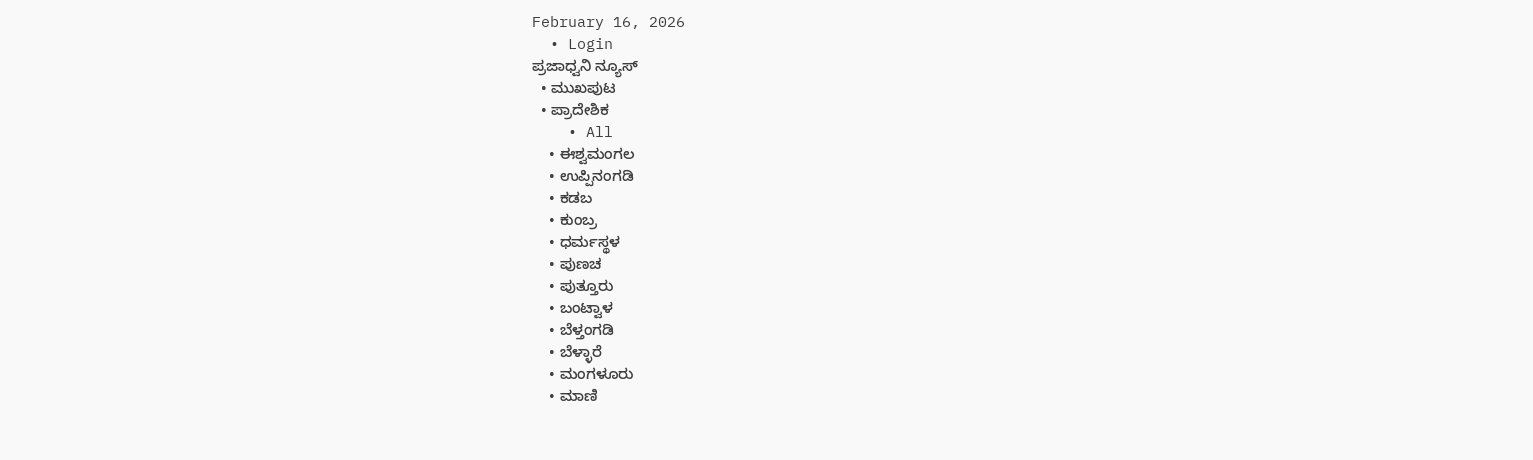February 16, 2026
  • Login
ಪ್ರಜಾಧ್ವನಿ ನ್ಯೂಸ್
  • ಮುಖಪುಟ
  • ಪ್ರಾದೇಶಿಕ
    • All
    • ಈಶ್ವಮಂಗಲ
    • ಉಪ್ಪಿನಂಗಡಿ
    • ಕಡಬ
    • ಕುಂಬ್ರ
    • ಧರ್ಮಸ್ಥಳ
    • ಪುಣಚ
    • ಪುತ್ತೂರು
    • ಬಂಟ್ವಾಳ
    • ಬೆಳ್ತಂಗಡಿ
    • ಬೆಳ್ಳಾರೆ
    • ಮಂಗಳೂರು
    • ಮಾಣಿ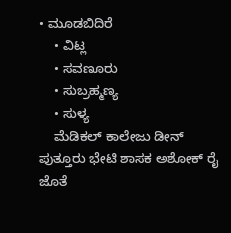• ಮೂಡಬಿದಿರೆ
    • ವಿಟ್ಲ
    • ಸವಣೂರು
    • ಸುಬ್ರಹ್ಮಣ್ಯ
    • ಸುಳ್ಯ
    ಮೆಡಿಕಲ್ ಕಾಲೇಜು ಡೀನ್ ಪುತ್ತೂರು ಭೇಟಿ ಶಾಸಕ ಅಶೋಕ್ ರೈ ಜೊತೆ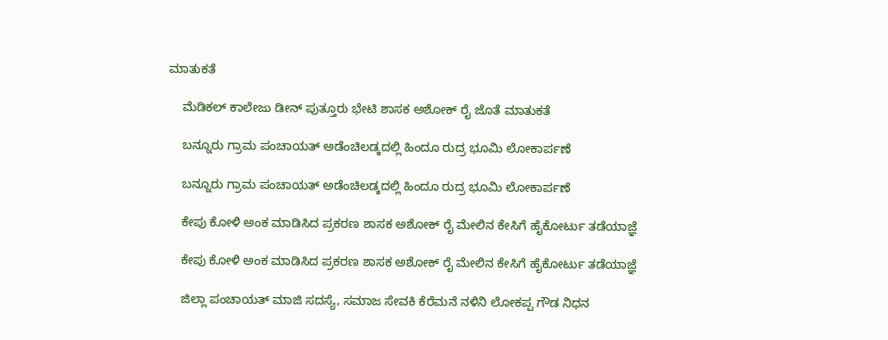ಮಾತುಕತೆ

    ಮೆಡಿಕಲ್ ಕಾಲೇಜು ಡೀನ್ ಪುತ್ತೂರು ಭೇಟಿ ಶಾಸಕ ಅಶೋಕ್ ರೈ ಜೊತೆ ಮಾತುಕತೆ

    ಬನ್ನೂರು ಗ್ರಾಮ ಪಂಚಾಯತ್ ಅಡೆಂಚಿಲಡ್ಕದಲ್ಲಿ ಹಿಂದೂ ರುದ್ರ ಭೂಮಿ ಲೋಕಾರ್ಪಣೆ

    ಬನ್ನೂರು ಗ್ರಾಮ ಪಂಚಾಯತ್ ಅಡೆಂಚಿಲಡ್ಕದಲ್ಲಿ ಹಿಂದೂ ರುದ್ರ ಭೂಮಿ ಲೋಕಾರ್ಪಣೆ

    ಕೇಪು ಕೋಳಿ ಅಂಕ ಮಾಡಿಸಿದ ಪ್ರಕರಣ ಶಾಸಕ ಅಶೋಕ್ ರೈ ಮೇಲಿನ ಕೇಸಿಗೆ ಹೈಕೋರ್ಟು ತಡೆಯಾಜ್ಞೆ

    ಕೇಪು ಕೋಳಿ ಅಂಕ ಮಾಡಿಸಿದ ಪ್ರಕರಣ ಶಾಸಕ ಅಶೋಕ್ ರೈ ಮೇಲಿನ ಕೇಸಿಗೆ ಹೈಕೋರ್ಟು ತಡೆಯಾಜ್ಞೆ

    ಜಿಲ್ಲಾ ಪಂಚಾಯತ್ ಮಾಜಿ ಸದಸ್ಯೆ, ಸಮಾಜ ಸೇವಕಿ ಕೆರೆಮನೆ ನಳಿನಿ ಲೋಕಪ್ಪ ಗೌಡ ನಿಧನ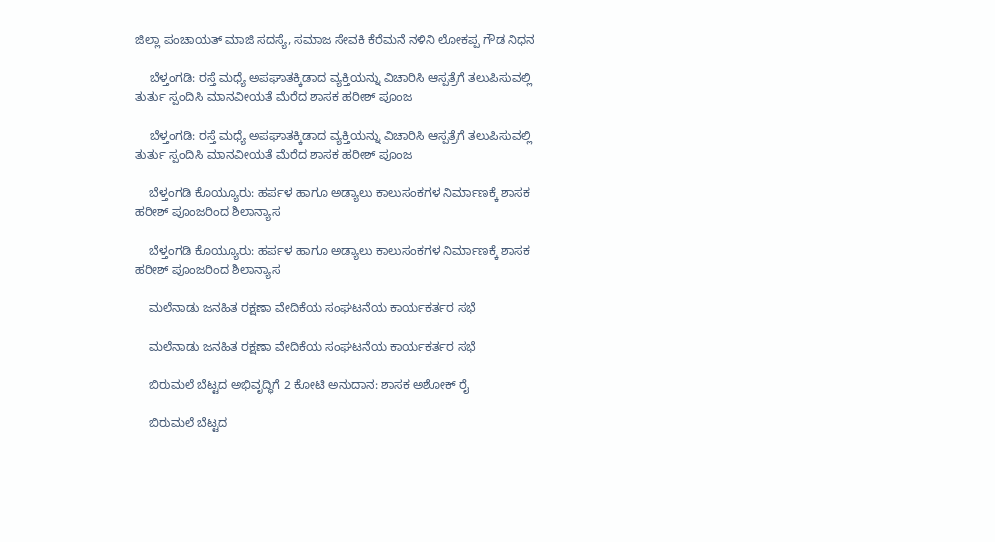ಜಿಲ್ಲಾ ಪಂಚಾಯತ್ ಮಾಜಿ ಸದಸ್ಯೆ, ಸಮಾಜ ಸೇವಕಿ ಕೆರೆಮನೆ ನಳಿನಿ ಲೋಕಪ್ಪ ಗೌಡ ನಿಧನ

    ಬೆಳ್ತಂಗಡಿ: ರಸ್ತೆ ಮಧ್ಯೆ ಅಪಘಾತಕ್ಕಿಡಾದ ವ್ಯಕ್ತಿಯನ್ನು ವಿಚಾರಿಸಿ ಆಸ್ಪತ್ರೆಗೆ ತಲುಪಿಸುವಲ್ಲಿ ತುರ್ತು ಸ್ಪಂದಿಸಿ ಮಾನವೀಯತೆ ಮೆರೆದ ಶಾಸಕ ಹರೀಶ್ ಪೂಂಜ

    ಬೆಳ್ತಂಗಡಿ: ರಸ್ತೆ ಮಧ್ಯೆ ಅಪಘಾತಕ್ಕಿಡಾದ ವ್ಯಕ್ತಿಯನ್ನು ವಿಚಾರಿಸಿ ಆಸ್ಪತ್ರೆಗೆ ತಲುಪಿಸುವಲ್ಲಿ ತುರ್ತು ಸ್ಪಂದಿಸಿ ಮಾನವೀಯತೆ ಮೆರೆದ ಶಾಸಕ ಹರೀಶ್ ಪೂಂಜ

    ಬೆಳ್ತಂಗಡಿ ಕೊಯ್ಯೂರು: ಹರ್ಪಳ ಹಾಗೂ ಅಡ್ಯಾಲು ಕಾಲುಸಂಕಗಳ ನಿರ್ಮಾಣಕ್ಕೆ ಶಾಸಕ ಹರೀಶ್ ಪೂಂಜರಿಂದ ಶಿಲಾನ್ಯಾಸ

    ಬೆಳ್ತಂಗಡಿ ಕೊಯ್ಯೂರು: ಹರ್ಪಳ ಹಾಗೂ ಅಡ್ಯಾಲು ಕಾಲುಸಂಕಗಳ ನಿರ್ಮಾಣಕ್ಕೆ ಶಾಸಕ ಹರೀಶ್ ಪೂಂಜರಿಂದ ಶಿಲಾನ್ಯಾಸ

    ಮಲೆನಾಡು ಜನಹಿತ ರಕ್ಷಣಾ ವೇದಿಕೆಯ ಸಂಘಟನೆಯ ಕಾರ್ಯಕರ್ತರ ಸಭೆ

    ಮಲೆನಾಡು ಜನಹಿತ ರಕ್ಷಣಾ ವೇದಿಕೆಯ ಸಂಘಟನೆಯ ಕಾರ್ಯಕರ್ತರ ಸಭೆ

    ಬಿರುಮಲೆ ಬೆಟ್ಟದ ಅಭಿವೃದ್ಧಿಗೆ 2 ಕೋಟಿ ಅನುದಾನ: ಶಾಸಕ ಅಶೋಕ್ ರೈ

    ಬಿರುಮಲೆ ಬೆಟ್ಟದ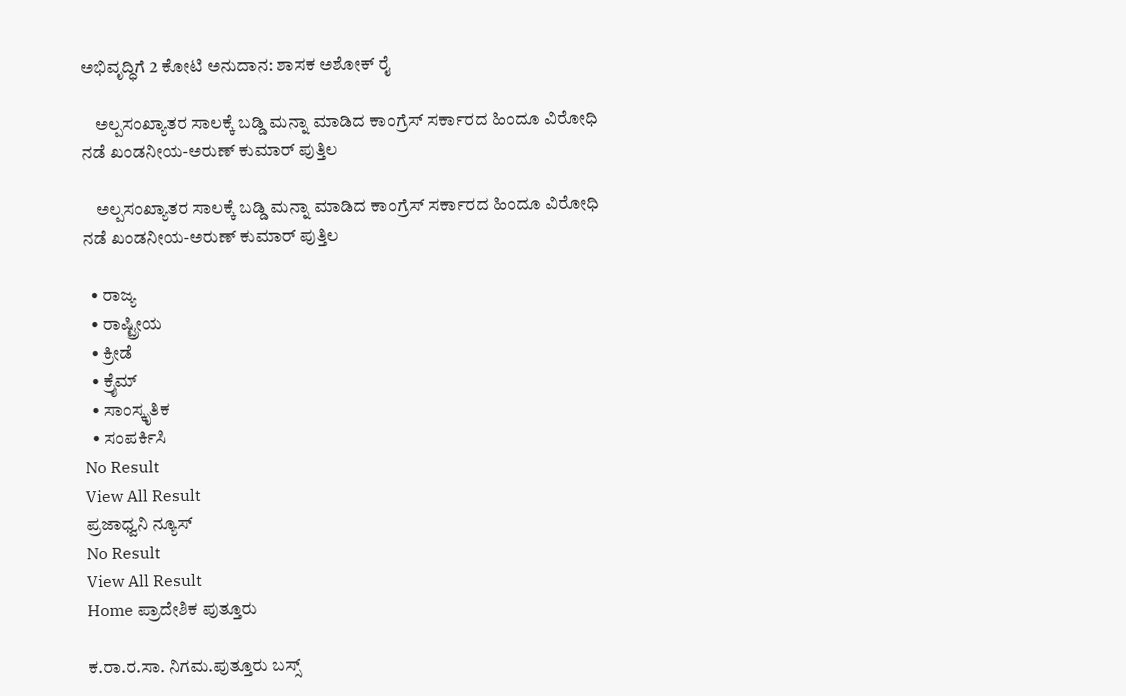ಅಭಿವೃದ್ಧಿಗೆ 2 ಕೋಟಿ ಅನುದಾನ: ಶಾಸಕ ಅಶೋಕ್ ರೈ

    ಅಲ್ಪಸಂಖ್ಯಾತರ ಸಾಲಕ್ಕೆ ಬಡ್ಡಿ ಮನ್ನಾ ಮಾಡಿದ ಕಾಂಗ್ರೆಸ್ ಸರ್ಕಾರದ ಹಿಂದೂ ವಿರೋಧಿ ನಡೆ ಖಂಡನೀಯ-ಅರುಣ್ ಕುಮಾರ್ ಪುತ್ತಿಲ

    ಅಲ್ಪಸಂಖ್ಯಾತರ ಸಾಲಕ್ಕೆ ಬಡ್ಡಿ ಮನ್ನಾ ಮಾಡಿದ ಕಾಂಗ್ರೆಸ್ ಸರ್ಕಾರದ ಹಿಂದೂ ವಿರೋಧಿ ನಡೆ ಖಂಡನೀಯ-ಅರುಣ್ ಕುಮಾರ್ ಪುತ್ತಿಲ

  • ರಾಜ್ಯ
  • ರಾಷ್ಟ್ರೀಯ
  • ಕ್ರೀಡೆ
  • ಕ್ರೈಮ್
  • ಸಾಂಸ್ಕೃತಿಕ
  • ಸಂಪರ್ಕಿಸಿ
No Result
View All Result
ಪ್ರಜಾಧ್ವನಿ ನ್ಯೂಸ್
No Result
View All Result
Home ಪ್ರಾದೇಶಿಕ ಪುತ್ತೂರು

ಕ.ರಾ.ರ.ಸಾ. ನಿಗಮ.ಪುತ್ತೂರು ಬಸ್ಸ್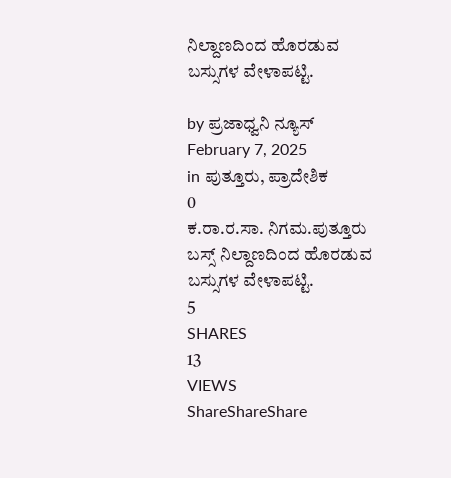ನಿಲ್ದಾಣದಿಂದ ಹೊರಡುವ ಬಸ್ಸುಗಳ ವೇಳಾಪಟ್ಟಿ.

by ಪ್ರಜಾಧ್ವನಿ ನ್ಯೂಸ್
February 7, 2025
in ಪುತ್ತೂರು, ಪ್ರಾದೇಶಿಕ
0
ಕ.ರಾ.ರ.ಸಾ. ನಿಗಮ.ಪುತ್ತೂರು ಬಸ್ಸ್ ನಿಲ್ದಾಣದಿಂದ ಹೊರಡುವ ಬಸ್ಸುಗಳ ವೇಳಾಪಟ್ಟಿ.
5
SHARES
13
VIEWS
ShareShareShare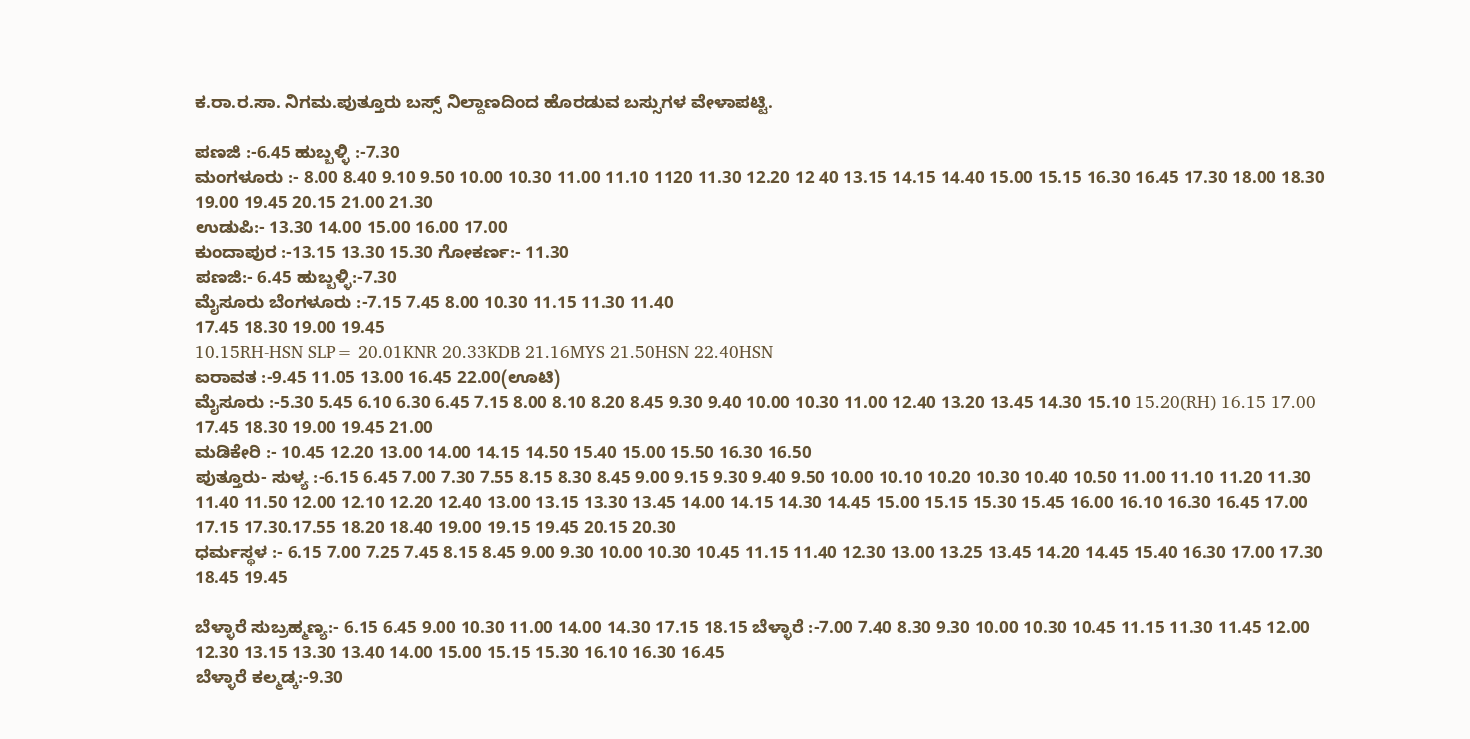ಕ.ರಾ.ರ.ಸಾ. ನಿಗಮ.ಪುತ್ತೂರು ಬಸ್ಸ್ ನಿಲ್ದಾಣದಿಂದ ಹೊರಡುವ ಬಸ್ಸುಗಳ ವೇಳಾಪಟ್ಟಿ.

ಪಣಜಿ :-6.45 ಹುಬ್ಬಳ್ಳಿ :-7.30
ಮಂಗಳೂರು :- 8.00 8.40 9.10 9.50 10.00 10.30 11.00 11.10 1120 11.30 12.20 12 40 13.15 14.15 14.40 15.00 15.15 16.30 16.45 17.30 18.00 18.30 19.00 19.45 20.15 21.00 21.30
ಉಡುಪಿ:- 13.30 14.00 15.00 16.00 17.00
ಕುಂದಾಪುರ :-13.15 13.30 15.30 ಗೋಕರ್ಣ:- 11.30
ಪಣಜಿ:- 6.45 ಹುಬ್ಬಳ್ಳಿ:-7.30
ಮೈಸೂರು ಬೆಂಗಳೂರು :-7.15 7.45 8.00 10.30 11.15 11.30 11.40
17.45 18.30 19.00 19.45
10.15RH-HSN SLP= 20.01KNR 20.33KDB 21.16MYS 21.50HSN 22.40HSN
ಐರಾವತ :-9.45 11.05 13.00 16.45 22.00(ಊಟಿ)
ಮೈಸೂರು :-5.30 5.45 6.10 6.30 6.45 7.15 8.00 8.10 8.20 8.45 9.30 9.40 10.00 10.30 11.00 12.40 13.20 13.45 14.30 15.10 15.20(RH) 16.15 17.00 17.45 18.30 19.00 19.45 21.00
ಮಡಿಕೇರಿ :- 10.45 12.20 13.00 14.00 14.15 14.50 15.40 15.00 15.50 16.30 16.50
ಪುತ್ತೂರು- ಸುಳ್ಯ :-6.15 6.45 7.00 7.30 7.55 8.15 8.30 8.45 9.00 9.15 9.30 9.40 9.50 10.00 10.10 10.20 10.30 10.40 10.50 11.00 11.10 11.20 11.30 11.40 11.50 12.00 12.10 12.20 12.40 13.00 13.15 13.30 13.45 14.00 14.15 14.30 14.45 15.00 15.15 15.30 15.45 16.00 16.10 16.30 16.45 17.00 17.15 17.30.17.55 18.20 18.40 19.00 19.15 19.45 20.15 20.30
ಧರ್ಮಸ್ಥಳ :- 6.15 7.00 7.25 7.45 8.15 8.45 9.00 9.30 10.00 10.30 10.45 11.15 11.40 12.30 13.00 13.25 13.45 14.20 14.45 15.40 16.30 17.00 17.30 18.45 19.45

ಬೆಳ್ಳಾರೆ ಸುಬ್ರಹ್ಮಣ್ಯ:- 6.15 6.45 9.00 10.30 11.00 14.00 14.30 17.15 18.15 ಬೆಳ್ಳಾರೆ :-7.00 7.40 8.30 9.30 10.00 10.30 10.45 11.15 11.30 11.45 12.00 12.30 13.15 13.30 13.40 14.00 15.00 15.15 15.30 16.10 16.30 16.45
ಬೆಳ್ಳಾರೆ ಕಲ್ಮಡ್ಕ:-9.30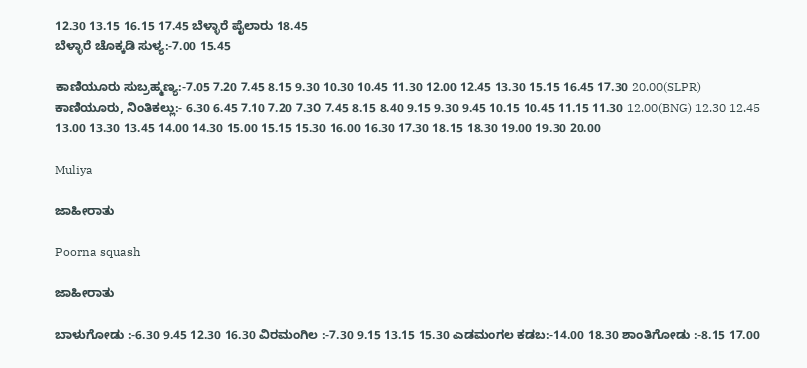12.30 13.15 16.15 17.45 ಬೆಳ್ಳಾರೆ ಪೈಲಾರು 18.45
ಬೆಳ್ಳಾರೆ ಚೊಕ್ಕಡಿ ಸುಳ್ಯ:-7.00 15.45

ಕಾಣಿಯೂರು ಸುಬ್ರಹ್ಮಣ್ಯ:-7.05 7.20 7.45 8.15 9.30 10.30 10.45 11.30 12.00 12.45 13.30 15.15 16.45 17.30 20.00(SLPR)
ಕಾಣಿಯೂರು, ನಿಂತಿಕಲ್ಲು:- 6.30 6.45 7.10 7.20 7.3೦ 7.45 8.15 8.40 9.15 9.30 9.45 10.15 10.45 11.15 11.30 12.00(BNG) 12.30 12.45 13.00 13.30 13.45 14.00 14.30 15.00 15.15 15.30 16.00 16.30 17.30 18.15 18.30 19.00 19.30 20.00

Muliya

ಜಾಹೀರಾತು

Poorna squash

ಜಾಹೀರಾತು

ಬಾಳುಗೋಡು :-6.30 9.45 12.30 16.30 ವಿರಮಂಗಿಲ :-7.30 9.15 13.15 15.30 ಎಡಮಂಗಲ ಕಡಬ:-14.00 18.30 ಶಾಂತಿಗೋಡು :-8.15 17.00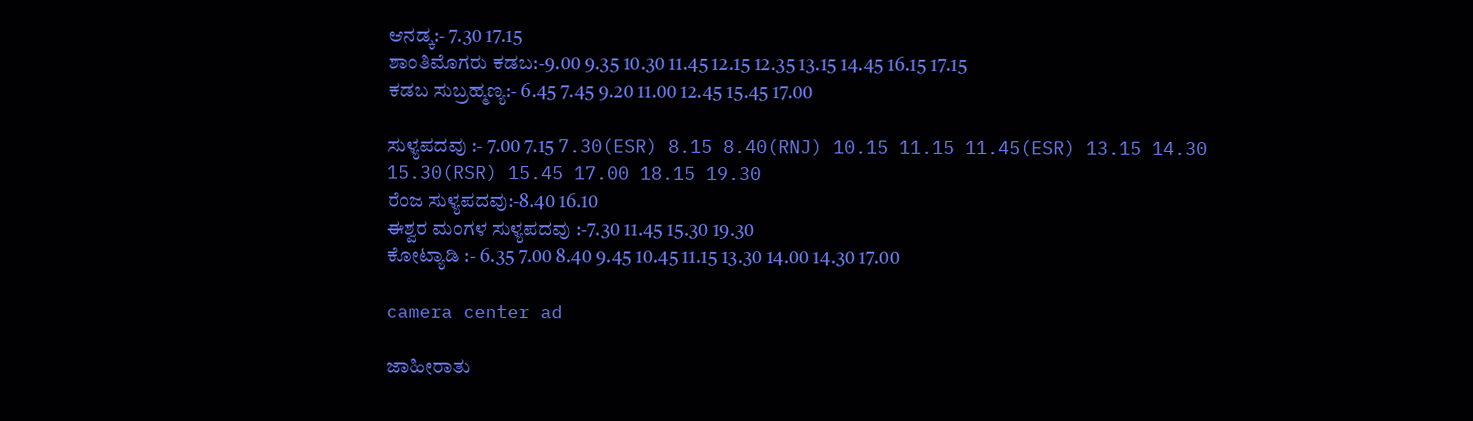ಆನಡ್ಕ:- 7.30 17.15
ಶಾಂತಿಮೊಗರು ಕಡಬ:-9.00 9.35 10.30 11.45 12.15 12.35 13.15 14.45 16.15 17.15
ಕಡಬ ಸುಬ್ರಹ್ಮಣ್ಯ:- 6.45 7.45 9.20 11.00 12.45 15.45 17.00

ಸುಳ್ಯಪದವು :- 7.00 7.15 7.30(ESR) 8.15 8.40(RNJ) 10.15 11.15 11.45(ESR) 13.15 14.30 15.30(RSR) 15.45 17.00 18.15 19.30
ರೆಂಜ ಸುಳ್ಯಪದವು:-8.40 16.10
ಈಶ್ವರ ಮಂಗಳ ಸುಳ್ಯಪದವು :-7.30 11.45 15.30 19.30
ಕೋಟ್ಯಾಡಿ :- 6.35 7.00 8.40 9.45 10.45 11.15 13.30 14.00 14.30 17.00

camera center ad

ಜಾಹೀರಾತು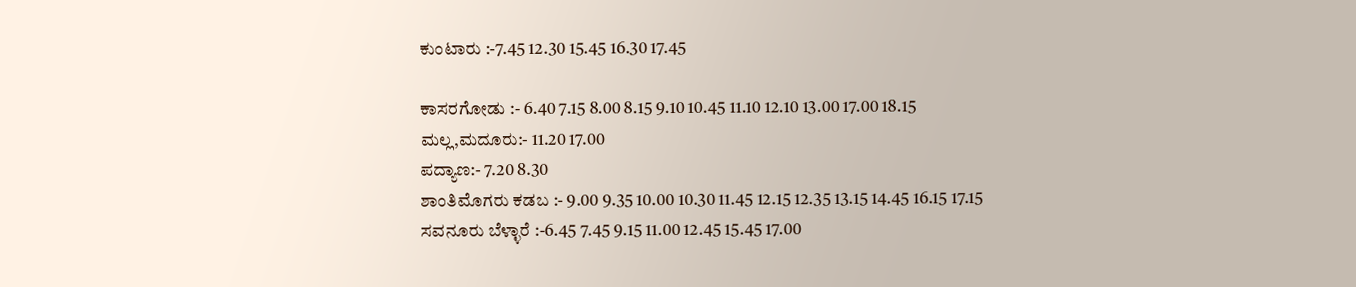ಕುಂಟಾರು :-7.45 12.30 15.45 16.30 17.45

ಕಾಸರಗೋಡು :- 6.40 7.15 8.00 8.15 9.10 10.45 11.10 12.10 13.00 17.00 18.15
ಮಲ್ಲ,ಮದೂರು:- 11.20 17.00
ಪದ್ಯಾಣ:- 7.20 8.30
ಶಾಂತಿಮೊಗರು ಕಡಬ :- 9.00 9.35 10.00 10.30 11.45 12.15 12.35 13.15 14.45 16.15 17.15
ಸವನೂರು ಬೆಳ್ಳಾರೆ :-6.45 7.45 9.15 11.00 12.45 15.45 17.00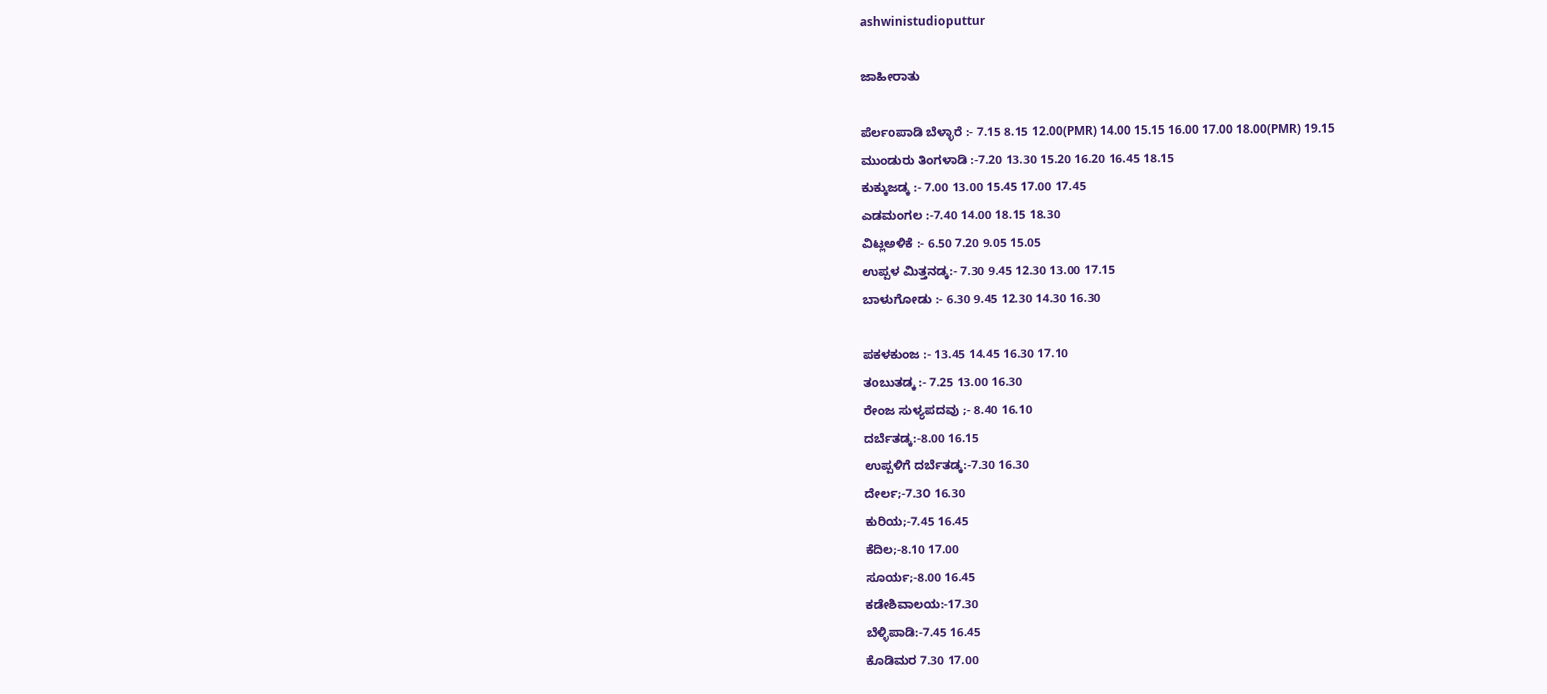ashwinistudioputtur

ಜಾಹೀರಾತು

ಪೆರ್ಲoಪಾಡಿ ಬೆಳ್ಳಾರೆ :- 7.15 8.15 12.00(PMR) 14.00 15.15 16.00 17.00 18.00(PMR) 19.15
ಮುಂಡುರು ತಿಂಗಳಾಡಿ :-7.20 13.30 15.20 16.20 16.45 18.15
ಕುಕ್ಕುಜಡ್ಕ :- 7.00 13.00 15.45 17.00 17.45
ಎಡಮಂಗಲ :-7.40 14.00 18.15 18.30
ವಿಟ್ಲಅಳಿಕೆ :- 6.50 7.20 9.05 15.05
ಉಪ್ಪಳ ಮಿತ್ತನಡ್ಕ:- 7.30 9.45 12.30 13.00 17.15
ಬಾಳುಗೋಡು :- 6.30 9.45 12.30 14.30 16.30

ಪಕಳಕುಂಜ :- 13.45 14.45 16.30 17.10
ತoಬುತಡ್ಕ :- 7.25 13.00 16.30
ರೇಂಜ ಸುಳ್ಯಪದವು ;- 8.40 16.10
ದರ್ಬೆತಡ್ಕ:-8.00 16.15
ಉಪ್ಪಳಿಗೆ ದರ್ಬೆತಡ್ಕ:-7.30 16.30
ದೇರ್ಲ;-7.3೦ 16.30
ಕುರಿಯ;-7.45 16.45
ಕೆದಿಲ;-8.10 17.00
ಸೂರ್ಯ;-8.00 16.45
ಕಡೇಶಿವಾಲಯ:-17.30
ಬೆಳ್ಳಿಪಾಡಿ:-7.45 16.45
ಕೊಡಿಮರ 7.30 17.00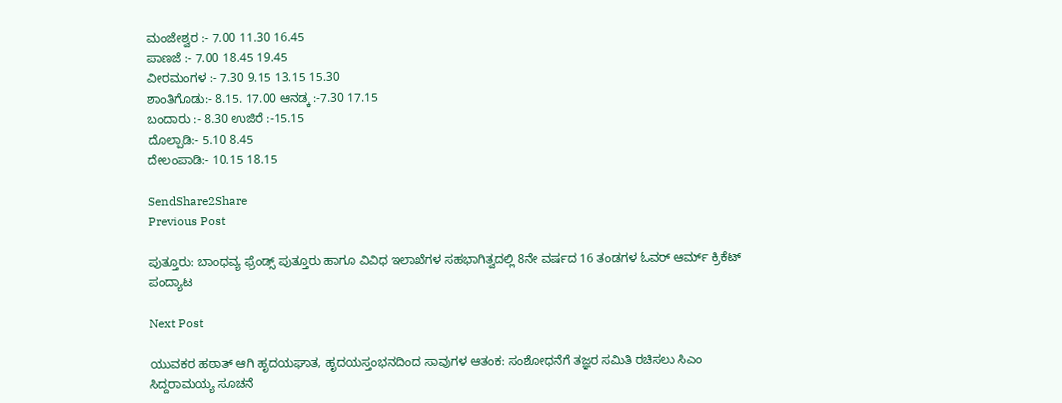ಮಂಜೇಶ್ವರ :- 7.00 11.30 16.45
ಪಾಣಜೆ :- 7.00 18.45 19.45
ವೀರಮಂಗಳ :- 7.30 9.15 13.15 15.30
ಶಾಂತಿಗೊಡು:- 8.15. 17.00 ಆನಡ್ಕ :-7.30 17.15
ಬಂದಾರು :- 8.30 ಉಜಿರೆ :-15.15
ದೊಲ್ಪಾಡಿ:- 5.10 8.45
ದೇಲಂಪಾಡಿ:- 10.15 18.15

SendShare2Share
Previous Post

ಪುತ್ತೂರು: ಬಾಂಧವ್ಯ ಫ್ರೆಂಡ್ಸ್ ಪುತ್ತೂರು ಹಾಗೂ ವಿವಿಧ ಇಲಾಖೆಗಳ ಸಹಭಾಗಿತ್ವದಲ್ಲಿ 8ನೇ ವರ್ಷದ 16 ತಂಡಗಳ ಓವರ್ ಆರ್ಮ್ ಕ್ರಿಕೆಟ್ ಪಂದ್ಯಾಟ

Next Post

ಯುವಕರ ಹಠಾತ್ ಆಗಿ ಹೃದಯಘಾತ, ಹೃದಯಸ್ತಂಭನದಿಂದ ಸಾವುಗಳ ಆತಂಕ: ಸಂಶೋಧನೆಗೆ ತಜ್ಞರ ಸಮಿತಿ ರಚಿಸಲು ಸಿಎಂ ಸಿದ್ದರಾಮಯ್ಯ ಸೂಚನೆ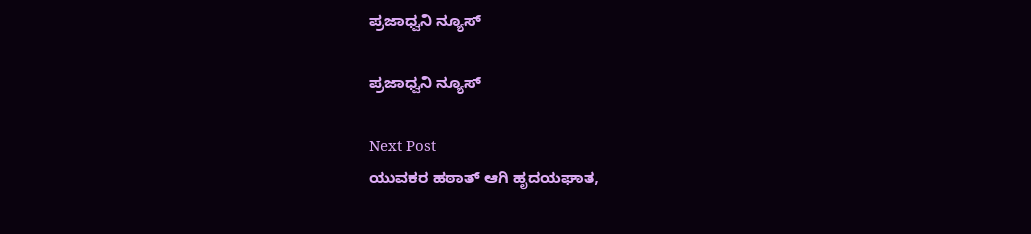ಪ್ರಜಾಧ್ವನಿ ನ್ಯೂಸ್

ಪ್ರಜಾಧ್ವನಿ ನ್ಯೂಸ್

Next Post
ಯುವಕರ ಹಠಾತ್ ಆಗಿ ಹೃದಯಘಾತ,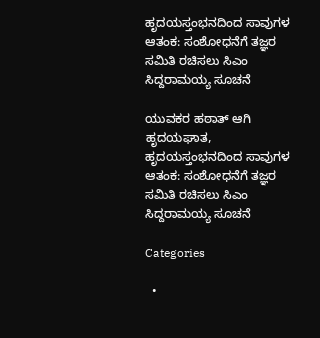ಹೃದಯಸ್ತಂಭನದಿಂದ ಸಾವುಗಳ ಆತಂಕ: ಸಂಶೋಧನೆಗೆ ತಜ್ಞರ ಸಮಿತಿ ರಚಿಸಲು ಸಿಎಂ ಸಿದ್ದರಾಮಯ್ಯ ಸೂಚನೆ

ಯುವಕರ ಹಠಾತ್ ಆಗಿ ಹೃದಯಘಾತ, ಹೃದಯಸ್ತಂಭನದಿಂದ ಸಾವುಗಳ ಆತಂಕ: ಸಂಶೋಧನೆಗೆ ತಜ್ಞರ ಸಮಿತಿ ರಚಿಸಲು ಸಿಎಂ ಸಿದ್ದರಾಮಯ್ಯ ಸೂಚನೆ

Categories

  •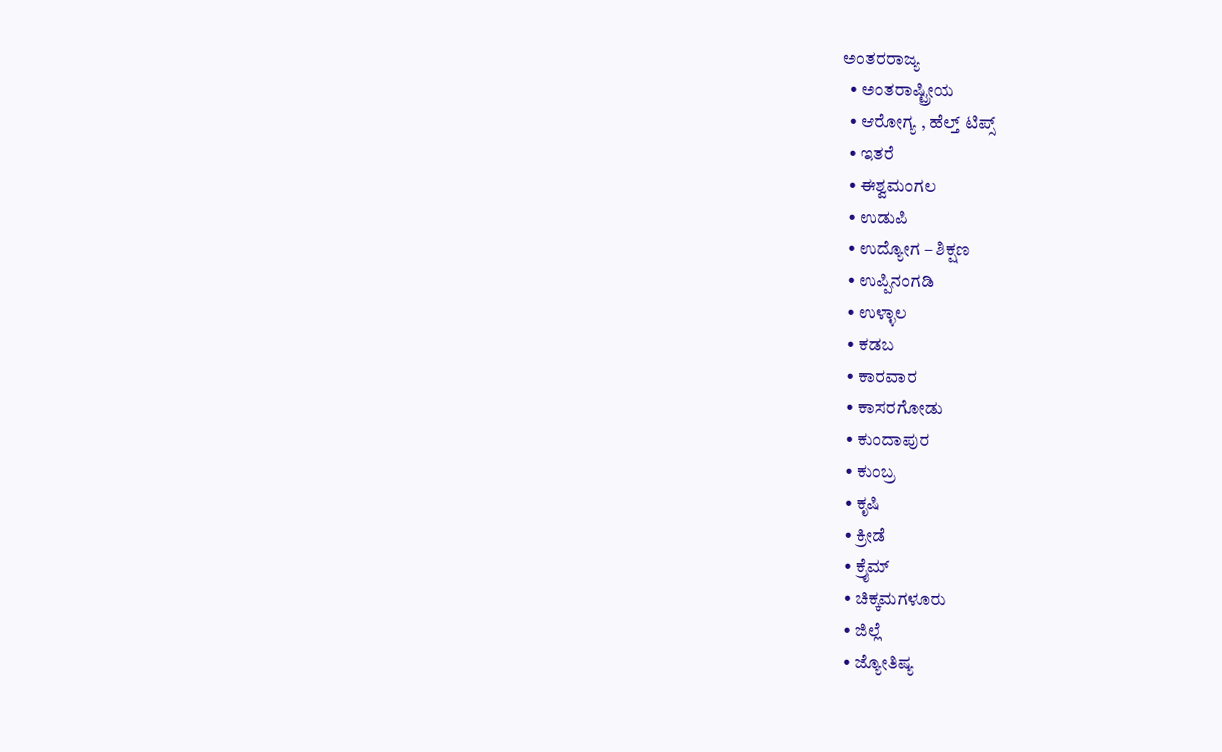ಅಂತರರಾಜ್ಯ
  • ಅಂತರಾಷ್ಟ್ರೀಯ
  • ಆರೋಗ್ಯ , ಹೆಲ್ತ್ ಟಿಪ್ಸ್
  • ಇತರೆ
  • ಈಶ್ವಮಂಗಲ
  • ಉಡುಪಿ
  • ಉದ್ಯೋಗ – ಶಿಕ್ಷಣ
  • ಉಪ್ಪಿನಂಗಡಿ
  • ಉಳ್ಳಾಲ
  • ಕಡಬ
  • ಕಾರವಾರ
  • ಕಾಸರಗೋಡು
  • ಕುಂದಾಪುರ
  • ಕುಂಬ್ರ
  • ಕೃಷಿ
  • ಕ್ರೀಡೆ
  • ಕ್ರೈಮ್
  • ಚಿಕ್ಕಮಗಳೂರು
  • ಜಿಲ್ಲೆ
  • ಜ್ಯೋತಿಷ್ಯ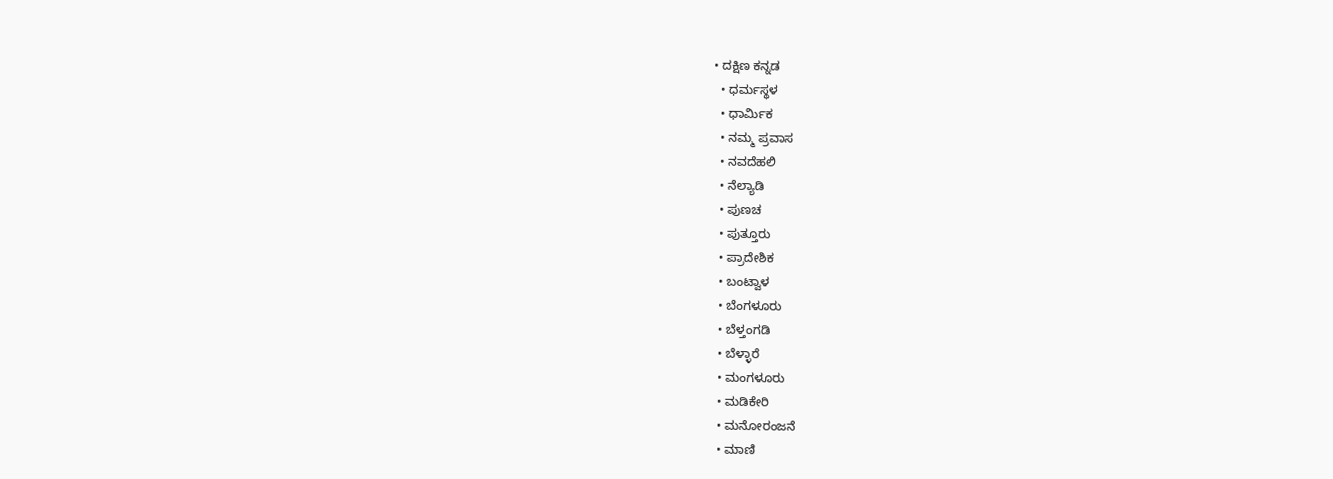• ದಕ್ಷಿಣ ಕನ್ನಡ
  • ಧರ್ಮಸ್ಥಳ
  • ಧಾರ್ಮಿಕ
  • ನಮ್ಮ ಪ್ರವಾಸ
  • ನವದೆಹಲಿ
  • ನೆಲ್ಯಾಡಿ
  • ಪುಣಚ
  • ಪುತ್ತೂರು
  • ಪ್ರಾದೇಶಿಕ
  • ಬಂಟ್ವಾಳ
  • ಬೆಂಗಳೂರು
  • ಬೆಳ್ತಂಗಡಿ
  • ಬೆಳ್ಳಾರೆ
  • ಮಂಗಳೂರು
  • ಮಡಿಕೇರಿ
  • ಮನೋರಂಜನೆ
  • ಮಾಣಿ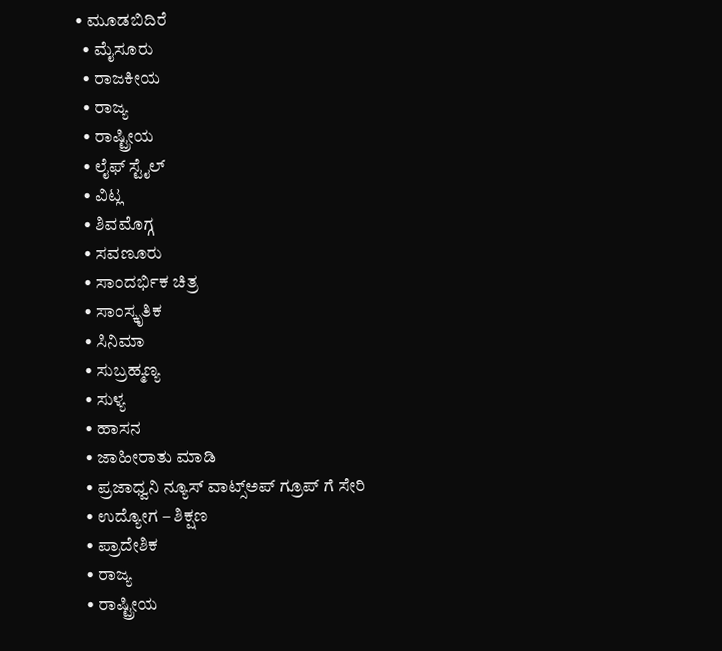• ಮೂಡಬಿದಿರೆ
  • ಮೈಸೂರು
  • ರಾಜಕೀಯ
  • ರಾಜ್ಯ
  • ರಾಷ್ಟ್ರೀಯ
  • ಲೈಫ್ ಸ್ಟೈಲ್
  • ವಿಟ್ಲ
  • ಶಿವಮೊಗ್ಗ
  • ಸವಣೂರು
  • ಸಾಂದರ್ಭಿಕ ಚಿತ್ರ
  • ಸಾಂಸ್ಕೃತಿಕ
  • ಸಿನಿಮಾ
  • ಸುಬ್ರಹ್ಮಣ್ಯ
  • ಸುಳ್ಯ
  • ಹಾಸನ
  • ಜಾಹೀರಾತು ಮಾಡಿ
  • ಪ್ರಜಾಧ್ವನಿ ನ್ಯೂಸ್ ವಾಟ್ಸ್ಅಪ್ ಗ್ರೂಪ್ ಗೆ ಸೇರಿ
  • ಉದ್ಯೋಗ – ಶಿಕ್ಷಣ
  • ಪ್ರಾದೇಶಿಕ
  • ರಾಜ್ಯ
  • ರಾಷ್ಟ್ರೀಯ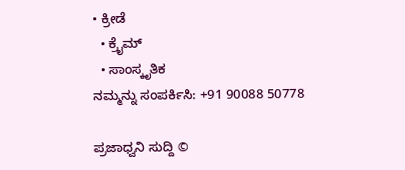• ಕ್ರೀಡೆ
  • ಕ್ರೈಮ್
  • ಸಾಂಸ್ಕೃತಿಕ
ನಮ್ಮನ್ನು ಸಂಪರ್ಕಿಸಿ: +91 90088 50778

ಪ್ರಜಾಧ್ವನಿ ಸುದ್ದಿ ©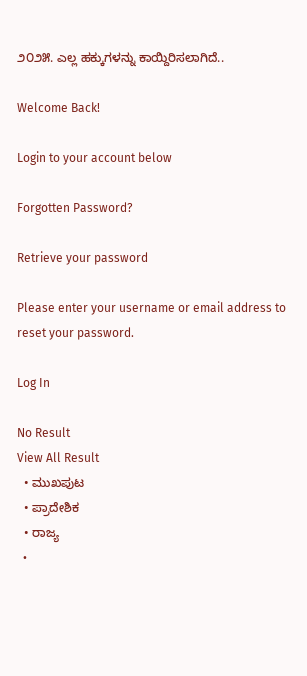೨೦೨೫. ಎಲ್ಲ ಹಕ್ಕುಗಳನ್ನು ಕಾಯ್ದಿರಿಸಲಾಗಿದೆ..

Welcome Back!

Login to your account below

Forgotten Password?

Retrieve your password

Please enter your username or email address to reset your password.

Log In

No Result
View All Result
  • ಮುಖಪುಟ
  • ಪ್ರಾದೇಶಿಕ
  • ರಾಜ್ಯ
  •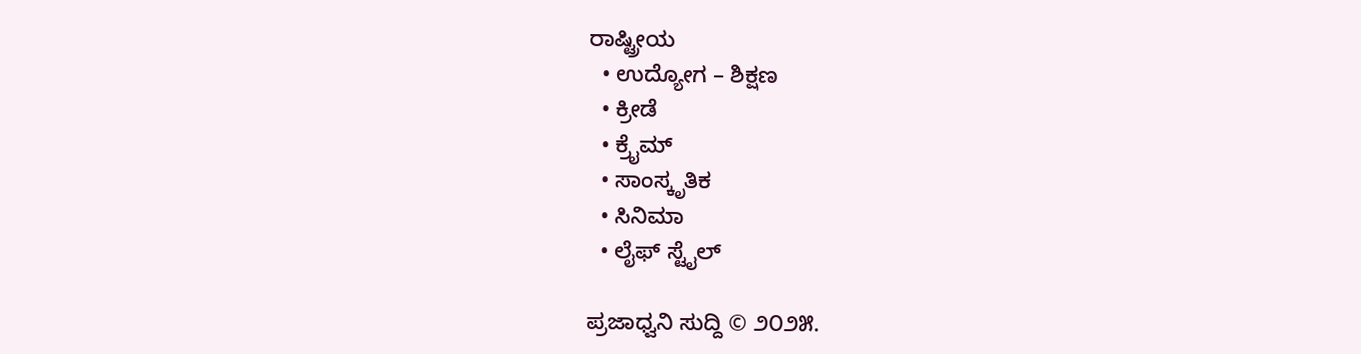ರಾಷ್ಟ್ರೀಯ
  • ಉದ್ಯೋಗ – ಶಿಕ್ಷಣ
  • ಕ್ರೀಡೆ
  • ಕ್ರೈಮ್
  • ಸಾಂಸ್ಕೃತಿಕ
  • ಸಿನಿಮಾ
  • ಲೈಫ್ ಸ್ಟೈಲ್

ಪ್ರಜಾಧ್ವನಿ ಸುದ್ದಿ © ೨೦೨೫.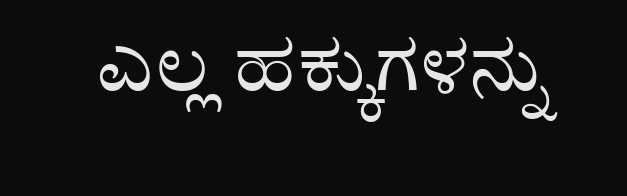ಎಲ್ಲ ಹಕ್ಕುಗಳನ್ನು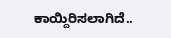ಕಾಯ್ದಿರಿಸಲಾಗಿದೆ..